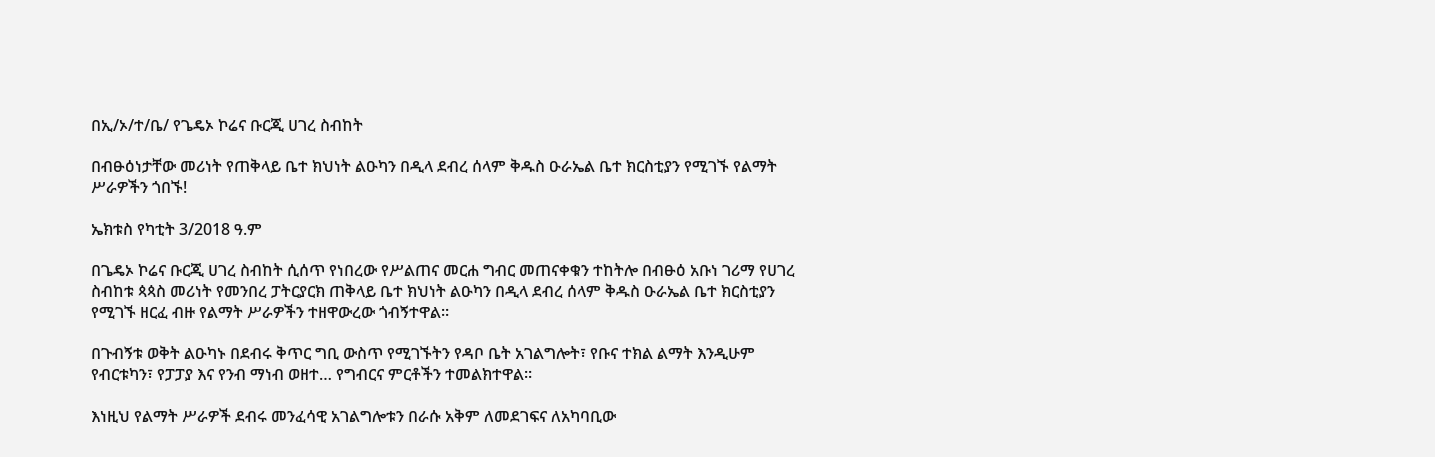በኢ/ኦ/ተ/ቤ/ የጌዴኦ ኮሬና ቡርጂ ሀገረ ስብከት

በብፁዕነታቸው መሪነት የጠቅላይ ቤተ ክህነት ልዑካን በዲላ ደብረ ሰላም ቅዱስ ዑራኤል ቤተ ክርስቲያን የሚገኙ የልማት ሥራዎችን ጎበኙ!

ኤክቱስ የካቲት 3/2018 ዓ.ም

በጌዴኦ ኮሬና ቡርጂ ሀገረ ስብከት ሲሰጥ የነበረው የሥልጠና መርሐ ግብር መጠናቀቁን ተከትሎ በብፁዕ አቡነ ገሪማ የሀገረ ስብከቱ ጳጳስ መሪነት የመንበረ ፓትርያርክ ጠቅላይ ቤተ ክህነት ልዑካን በዲላ ደብረ ሰላም ቅዱስ ዑራኤል ቤተ ክርስቲያን የሚገኙ ዘርፈ ብዙ የልማት ሥራዎችን ተዘዋውረው ጎብኝተዋል።

በጉብኝቱ ወቅት ልዑካኑ በደብሩ ቅጥር ግቢ ውስጥ የሚገኙትን የዳቦ ቤት አገልግሎት፣ የቡና ተክል ልማት እንዲሁም የብርቱካን፣ የፓፓያ እና የንብ ማነብ ወዘተ… የግብርና ምርቶችን ተመልክተዋል።

እነዚህ የልማት ሥራዎች ደብሩ መንፈሳዊ አገልግሎቱን በራሱ አቅም ለመደገፍና ለአካባቢው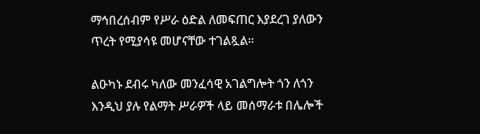ማኅበረሰብም የሥራ ዕድል ለመፍጠር እያደረገ ያለውን ጥረት የሚያሳዩ መሆናቸው ተገልጿል።

ልዑካኑ ደብሩ ካለው መንፈሳዊ አገልግሎት ጎን ለጎን እንዲህ ያሉ የልማት ሥራዎች ላይ መሰማራቱ በሌሎች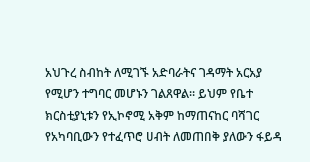አህጉረ ስብከት ለሚገኙ አድባራትና ገዳማት አርአያ የሚሆን ተግባር መሆኑን ገልጸዋል። ይህም የቤተ ክርስቲያኒቱን የኢኮኖሚ አቅም ከማጠናከር ባሻገር የአካባቢውን የተፈጥሮ ሀብት ለመጠበቅ ያለውን ፋይዳ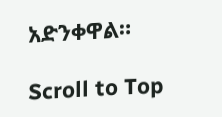አድንቀዋል።

Scroll to Top